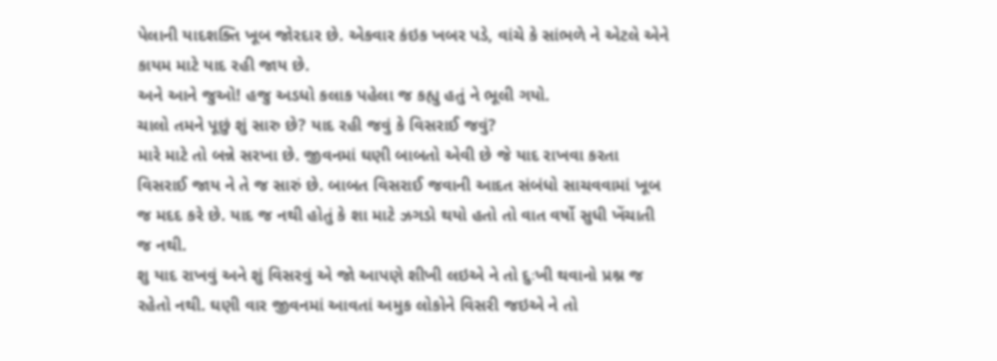પેલાની યાદશક્તિ ખૂબ જોરદાર છે. એકવાર કંઇક ખબર પડે, વાંચે કે સાંભળે ને એટલે એને કાયમ માટે યાદ રહી જાય છે.
અને આને જુઓ! હજુ અડધો કલાક પહેલા જ કહ્યુ હતું ને ભૂલી ગયો.
ચાલો તમને પૂછું શું સારુ છે? યાદ રહી જવું કે વિસરાઈ જવું?
મારે માટે તો બન્ને સરખા છે. જીવનમાં ઘણી બાબતો એવી છે જે યાદ રાખવા કરતા વિસરાઈ જાય ને તે જ સારું છે. બાબત વિસરાઈ જવાની આદત સંબંધો સાચવવામાં ખૂબ જ મદદ કરે છે. યાદ જ નથી હોતું કે શા માટે ઝગડો થયો હતો તો વાત વર્ષો સુધી ખેંચાતી જ નથી.
શુ યાદ રાખવું અને શું વિસરવું એ જો આપણે શીખી લઇએ ને તો દુઃખી થવાનો પ્રશ્ન જ રહેતો નથી. ઘણી વાર જીવનમાં આવતાં અમુક લોકોને વિસરી જઇએ ને તો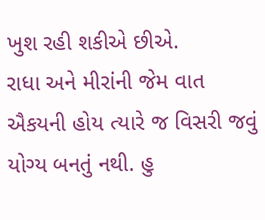ખુશ રહી શકીએ છીએ.
રાધા અને મીરાંની જેમ વાત ઐકયની હોય ત્યારે જ વિસરી જવું યોગ્ય બનતું નથી. હુ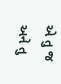એ તુ જ અને તુ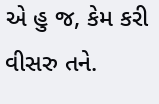એ હુ જ, કેમ કરી વીસરુ તને.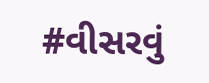#વીસરવું